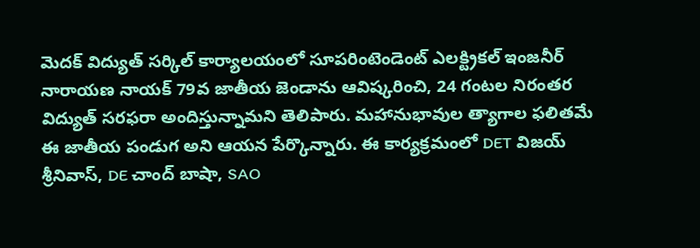మెదక్ విద్యుత్ సర్కిల్ కార్యాలయంలో సూపరింటెండెంట్ ఎలక్ట్రికల్ ఇంజనీర్ నారాయణ నాయక్ 79వ జాతీయ జెండాను ఆవిష్కరించి, 24 గంటల నిరంతర విద్యుత్ సరఫరా అందిస్తున్నామని తెలిపారు. మహానుభావుల త్యాగాల ఫలితమే ఈ జాతీయ పండుగ అని ఆయన పేర్కొన్నారు. ఈ కార్యక్రమంలో DET విజయ్ శ్రీనివాస్, DE చాంద్ బాషా, SAO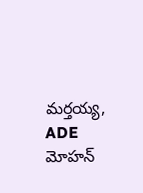మర్తయ్య, ADE మోహన్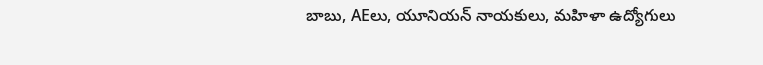బాబు, AEలు, యూనియన్ నాయకులు, మహిళా ఉద్యోగులు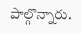పాల్గొన్నారు.